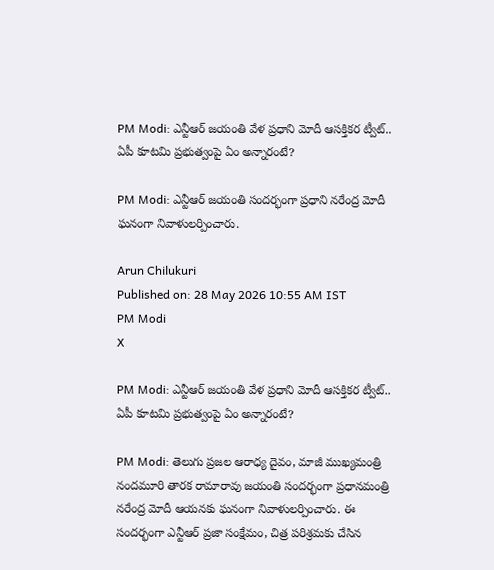PM Modi: ఎన్టీఆర్ జయంతి వేళ ప్రధాని మోదీ ఆసక్తికర ట్వీట్.. ఏపీ కూటమి ప్రభుత్వంపై ఏం అన్నారంటే?

PM Modi: ఎన్టీఆర్ జయంతి సందర్భంగా ప్రధాని నరేంద్ర మోదీ ఘనంగా నివాళులర్పించారు.

Arun Chilukuri
Published on: 28 May 2026 10:55 AM IST
PM Modi
X

PM Modi: ఎన్టీఆర్ జయంతి వేళ ప్రధాని మోదీ ఆసక్తికర ట్వీట్.. ఏపీ కూటమి ప్రభుత్వంపై ఏం అన్నారంటే?

PM Modi: తెలుగు ప్రజల ఆరాధ్య దైవం, మాజీ ముఖ్యమంత్రి నందమూరి తారక రామారావు జయంతి సందర్భంగా ప్రధానమంత్రి నరేంద్ర మోదీ ఆయనకు ఘనంగా నివాళులర్పించారు. ఈ సందర్భంగా ఎన్టీఆర్ ప్రజా సంక్షేమం, చిత్ర పరిశ్రమకు చేసిన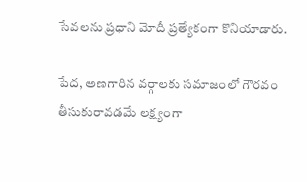సేవలను ప్రధాని మోదీ ప్రత్యేకంగా కొనియాడారు.

పేద, అణగారిన వర్గాలకు సమాజంలో గౌరవం తీసుకురావడమే లక్ష్యంగా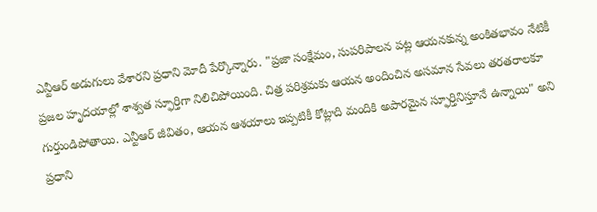ఎన్టీఆర్ అడుగులు వేశారని ప్రధాని మోదీ పేర్కొన్నారు. "ప్రజా సంక్షేమం, సుపరిపాలన పట్ల ఆయనకున్న అంకితభావం నేటికీ ప్రజల హృదయాల్లో శాశ్వత స్ఫూర్తిగా నిలిచిపోయింది. చిత్ర పరిశ్రమకు ఆయన అందించిన అసమాన సేవలు తరతరాలకూ గుర్తుండిపోతాయి. ఎన్టీఆర్ జీవితం, ఆయన ఆశయాలు ఇప్పటికీ కోట్లాది మందికి అపారమైన స్ఫూర్తినిస్తూనే ఉన్నాయి" అని ప్రధాని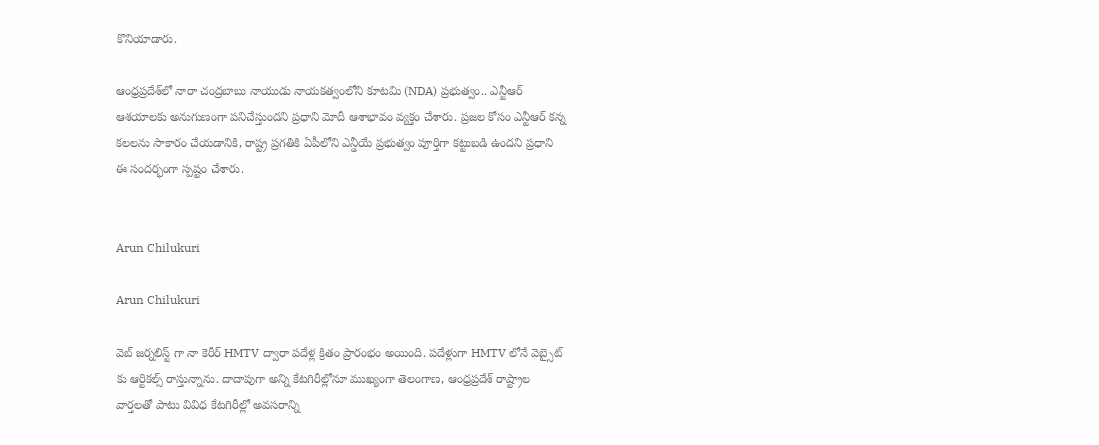కొనియాడారు.

ఆంధ్రప్రదేశ్‌లో నారా చంద్రబాబు నాయుడు నాయకత్వంలోని కూటమి (NDA) ప్రభుత్వం.. ఎన్టీఆర్ ఆశయాలకు అనుగుణంగా పనిచేస్తుందని ప్రధాని మోదీ ఆశాభావం వ్యక్తం చేశారు. ప్రజల కోసం ఎన్టీఆర్ కన్న కలలను సాకారం చేయడానికి, రాష్ట్ర ప్రగతికి ఏపీలోని ఎన్డీయే ప్రభుత్వం పూర్తిగా కట్టుబడి ఉందని ప్రధాని ఈ సందర్భంగా స్పష్టం చేశారు.


Arun Chilukuri

Arun Chilukuri

వెబ్ జర్నలిస్ట్ గా నా కెరీర్ HMTV ద్వారా పదేళ్ల క్రితం ప్రారంభం అయింది. పదేళ్లుగా HMTV లోనే వెబ్సైట్ కు ఆర్టికల్స్ రాస్తున్నాను. దాదాపుగా అన్ని కేటగిరీల్లోనూ ముఖ్యంగా తెలంగాణ, ఆంధ్రప్రదేశ్ రాష్ట్రాల వార్తలతో పాటు వివిధ కేటగిరీల్లో అవసరాన్ని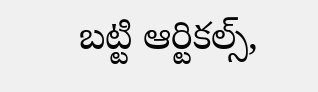బట్టి ఆర్టికల్స్,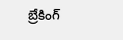బ్రేకింగ్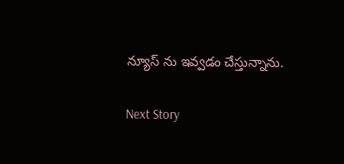న్యూస్ ను ఇవ్వడం చేస్తున్నాను.

Next Story